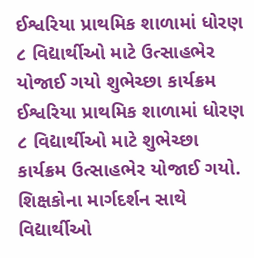ઈશ્વરિયા પ્રાથમિક શાળામાં ધોરણ ૮ વિદ્યાર્થીઓ માટે ઉત્સાહભેર યોજાઈ ગયો શુભેચ્છા કાર્યક્રમ
ઈશ્વરિયા પ્રાથમિક શાળામાં ધોરણ ૮ વિદ્યાર્થીઓ માટે શુભેચ્છા કાર્યક્રમ ઉત્સાહભેર યોજાઈ ગયો. શિક્ષકોના માર્ગદર્શન સાથે વિદ્યાર્થીઓ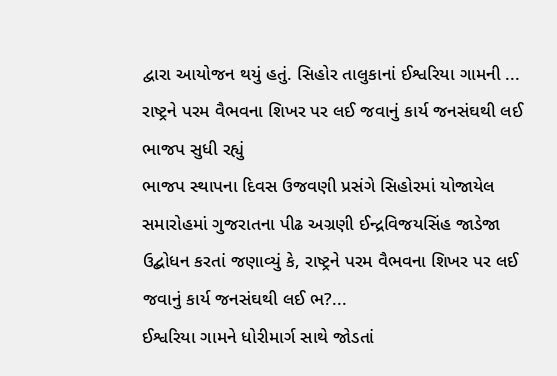દ્વારા આયોજન થયું હતું. સિહોર તાલુકાનાં ઈશ્વરિયા ગામની ...
રાષ્ટ્રને પરમ વૈભવના શિખર પર લઈ જવાનું કાર્ય જનસંઘથી લઈ ભાજપ સુધી રહ્યું
ભાજપ સ્થાપના દિવસ ઉજવણી પ્રસંગે સિહોરમાં યોજાયેલ સમારોહમાં ગુજરાતના પીઢ અગ્રણી ઈન્દ્રવિજયસિંહ જાડેજા ઉદ્બોધન કરતાં જણાવ્યું કે, રાષ્ટ્રને પરમ વૈભવના શિખર પર લઈ જવાનું કાર્ય જનસંઘથી લઈ ભ?...
ઈશ્વરિયા ગામને ધોરીમાર્ગ સાથે જોડતાં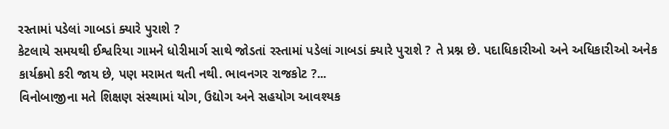રસ્તામાં પડેલાં ગાબડાં ક્યારે પુરાશે ?
કેટલાયે સમયથી ઈશ્વરિયા ગામને ધોરીમાર્ગ સાથે જોડતાં રસ્તામાં પડેલાં ગાબડાં ક્યારે પુરાશે ? તે પ્રશ્ન છે. પદાધિકારીઓ અને અધિકારીઓ અનેક કાર્યક્રમો કરી જાય છે, પણ મરામત થતી નથી. ભાવનગર રાજકોટ ?...
વિનોબાજીના મતે શિક્ષણ સંસ્થામાં યોગ, ઉદ્યોગ અને સહયોગ આવશ્યક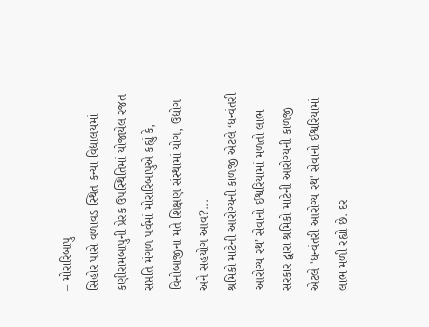– મોરારિબાપુ
સિહોર પાસે વળાવડ સ્થિત કન્યા વિદ્યાલયમાં કણીરામબાપુની પ્રેરક ઉપસ્થિતિમાં યોજાયેલ રજત સપ્તતિ મંગળ પર્વમાં મોરારિબાપુએ કહ્યું કે, વિનોબાજીના મતે શિક્ષણ સંસ્થામાં યોગ, ઉદ્યોગ અને સહયોગ આવ?...
શ્રમિકો માટેની આરોગ્યની કાળજી એટલે ‘ધન્વંતરી આરોગ્ય રથ’ સેવાનો ઈશ્વરિયામાં મળતો લાભ
સરકાર દ્વારા શ્રમિકો માટેની આરોગ્યની કાળજી એટલે 'ધન્વંતરી આરોગ્ય રથ' સેવાનો ઈશ્વરિયામાં લાભ મળી રહ્યો છે. દર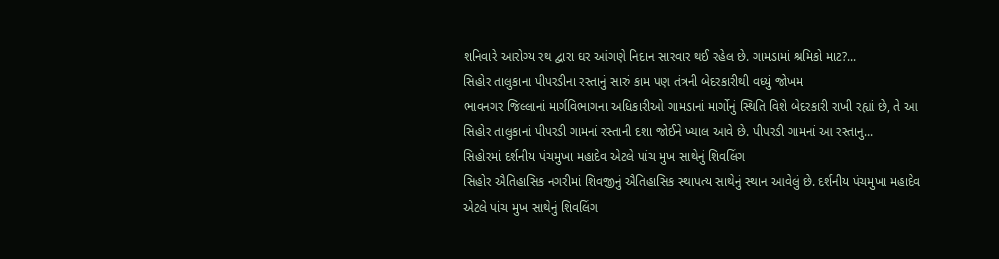શનિવારે આરોગ્ય રથ દ્વારા ઘર આંગણે નિદાન સારવાર થઈ રહેલ છે. ગામડામાં શ્રમિકો માટ?...
સિહોર તાલુકાના પીપરડીના રસ્તાનું સારું કામ પણ તંત્રની બેદરકારીથી વધ્યું જોખમ
ભાવનગર જિલ્લાનાં માર્ગવિભાગના અધિકારીઓ ગામડાનાં માર્ગોનું સ્થિતિ વિશે બેદરકારી રાખી રહ્યાં છે, તે આ સિહોર તાલુકાનાં પીપરડી ગામનાં રસ્તાની દશા જોઈને ખ્યાલ આવે છે. પીપરડી ગામનાં આ રસ્તાનુ...
સિહોરમાં દર્શનીય પંચમુખા મહાદેવ એટલે પાંચ મુખ સાથેનું શિવલિંગ
સિહોર ઐતિહાસિક નગરીમાં શિવજીનું ઐતિહાસિક સ્થાપત્ય સાથેનું સ્થાન આવેલું છે. દર્શનીય પંચમુખા મહાદેવ એટલે પાંચ મુખ સાથેનું શિવલિંગ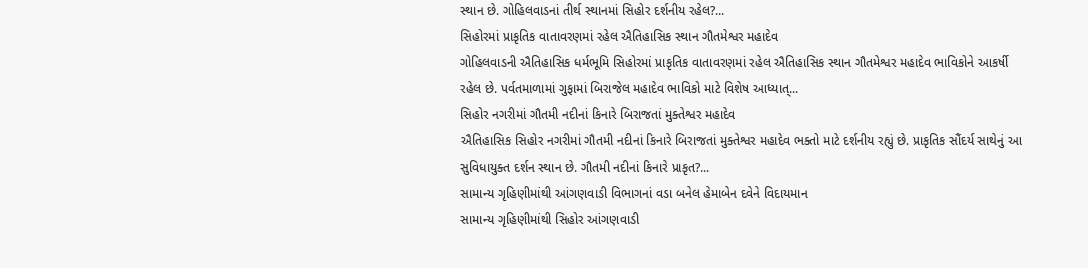સ્થાન છે. ગોહિલવાડનાં તીર્થ સ્થાનમાં સિહોર દર્શનીય રહેલ?...
સિહોરમાં પ્રાકૃતિક વાતાવરણમાં રહેલ ઐતિહાસિક સ્થાન ગૌતમેશ્વર મહાદેવ
ગોહિલવાડની ઐતિહાસિક ધર્મભૂમિ સિહોરમાં પ્રાકૃતિક વાતાવરણમાં રહેલ ઐતિહાસિક સ્થાન ગૌતમેશ્વર મહાદેવ ભાવિકોને આકર્ષી રહેલ છે. પર્વતમાળામાં ગુફામાં બિરાજેલ મહાદેવ ભાવિકો માટે વિશેષ આધ્યાત્...
સિહોર નગરીમાં ગૌતમી નદીનાં કિનારે બિરાજતાં મુક્તેશ્વર મહાદેવ
ઐતિહાસિક સિહોર નગરીમાં ગૌતમી નદીનાં કિનારે બિરાજતાં મુક્તેશ્વર મહાદેવ ભક્તો માટે દર્શનીય રહ્યું છે. પ્રાકૃતિક સૌંદર્ય સાથેનું આ સુવિધાયુક્ત દર્શન સ્થાન છે. ગૌતમી નદીનાં કિનારે પ્રાકૃત?...
સામાન્ય ગૃહિણીમાંથી આંગણવાડી વિભાગનાં વડા બનેલ હેમાબેન દવેને વિદાયમાન
સામાન્ય ગૃહિણીમાંથી સિહોર આંગણવાડી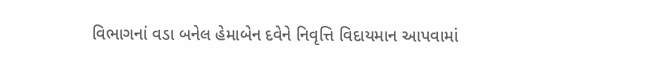વિભાગનાં વડા બનેલ હેમાબેન દવેને નિવૃત્તિ વિદાયમાન આપવામાં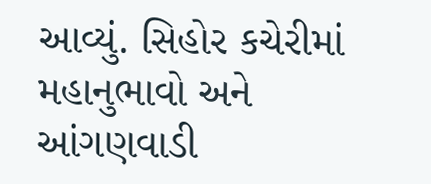આવ્યું. સિહોર કચેરીમાં મહાનુભાવો અને આંગણવાડી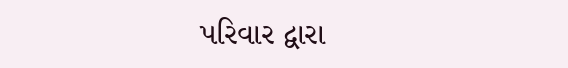પરિવાર દ્વારા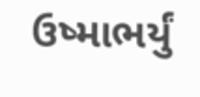ઉષ્માભર્યું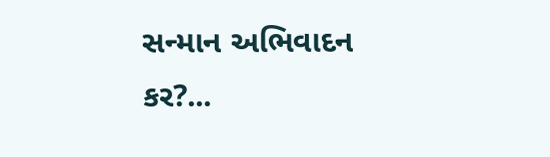સન્માન અભિવાદન કર?...